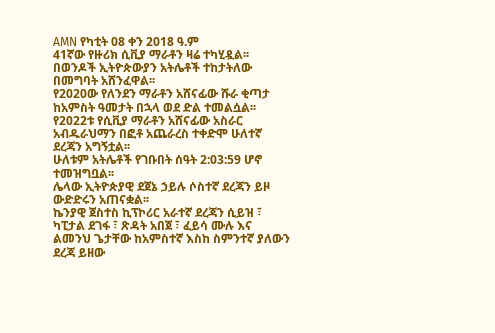AMN የካቲት 08 ቀን 2018 ዓ.ም
41ኛው የዙሪክ ሲቪያ ማራቶን ዛሬ ተካሂዷል፡፡ በወንዶች ኢትዮጵውያን አትሌቶች ተከታትለው በመግባት አሸንፈዋል፡፡
የ2020ው የለንደን ማራቶን አሸናፊው ሹራ ቂጣታ ከአምስት ዓመታት በኋላ ወደ ድል ተመልሷል፡፡
የ2022ቱ የሲቪያ ማራቶን አሸናፊው አስራር አብዱራህማን በፎቶ አጨራረስ ተቀድሞ ሁለተኛ ደረጃን አግኝቷል፡፡
ሁለቱም አትሌቶች የገቡበት ሰዓት 2:03:59 ሆኖ ተመዝግቧል፡፡
ሌላው ኢትዮጵያዊ ደጀኔ ኃይሉ ሶስተኛ ደረጃን ይዞ ውድድሩን አጠናቋል፡፡
ኬንያዊ ጀስተስ ኪፕኮሪር አራተኛ ደረጃን ሲይዝ ፣ ካፒታል ደገፋ ፣ ጽዳት አበጀ ፣ ፈይሳ ሙሉ እና ልመንህ ጌታቸው ከአምስተኛ እስከ ስምንተኛ ያለውን ደረጃ ይዘው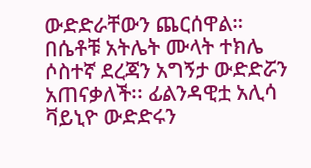ውድድራቸውን ጨርሰዋል።
በሴቶቹ አትሌት ሙላት ተክሌ ሶስተኛ ደረጃን አግኝታ ውድድሯን አጠናቃለች፡፡ ፊልንዳዊቷ አሊሳ ቫይኒዮ ውድድሩን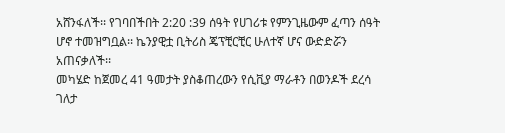አሸንፋለች፡፡ የገባበችበት 2:20 :39 ሰዓት የሀገሪቱ የምንጊዜውም ፈጣን ሰዓት ሆኖ ተመዝግቧል፡፡ ኬንያዊቷ ቢትሪስ ጄፕቺርቺር ሁለተኛ ሆና ውድድሯን አጠናቃለች፡፡
መካሄድ ከጀመረ 41 ዓመታት ያስቆጠረውን የሲቪያ ማራቶን በወንዶች ደረሳ ገለታ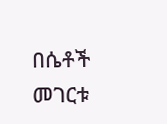በሴቶች መገርቱ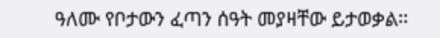ዓለሙ የቦታውን ፈጣን ሰዓት መያዛቸው ይታወቃል፡፡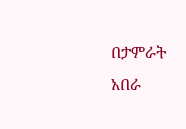በታምራት አበራ